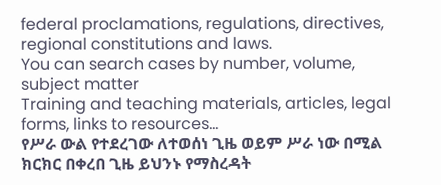federal proclamations, regulations, directives, regional constitutions and laws.
You can search cases by number, volume, subject matter
Training and teaching materials, articles, legal forms, links to resources...
የሥራ ውል የተደረገው ለተወሰነ ጊዜ ወይም ሥራ ነው በሚል ክርክር በቀረበ ጊዜ ይህንኑ የማስረዳት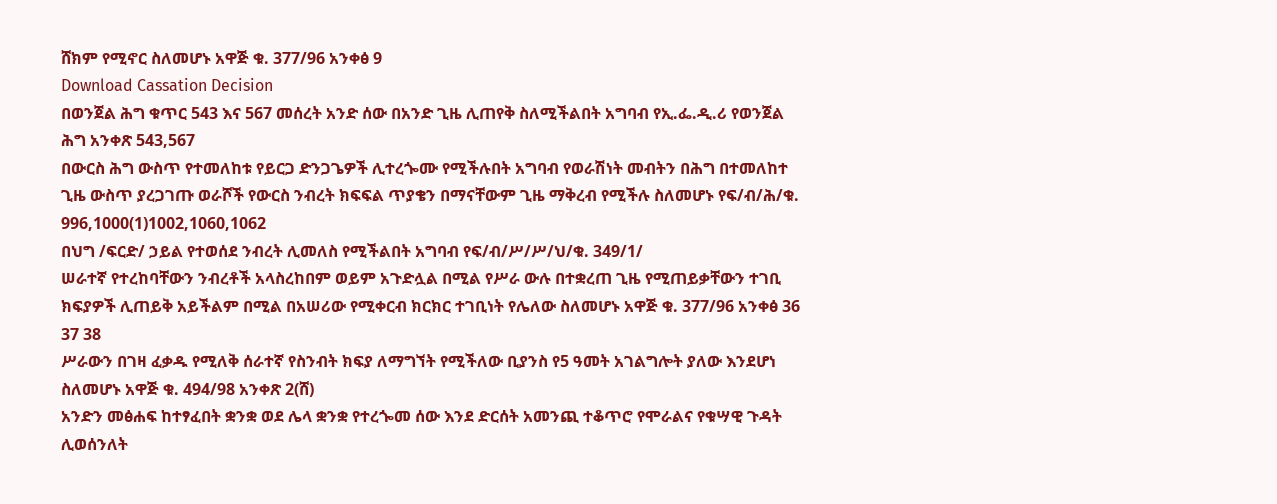ሸክም የሚኖር ስለመሆኑ አዋጅ ቁ. 377/96 አንቀፅ 9
Download Cassation Decision
በወንጀል ሕግ ቁጥር 543 እና 567 መሰረት አንድ ሰው በአንድ ጊዜ ሊጠየቅ ስለሚችልበት አግባብ የኢ.ፌ.ዲ.ሪ የወንጀል ሕግ አንቀጽ 543,567
በውርስ ሕግ ውስጥ የተመለከቱ የይርጋ ድንጋጌዎች ሊተረጐሙ የሚችሉበት አግባብ የወራሽነት መብትን በሕግ በተመለከተ ጊዜ ውስጥ ያረጋገጡ ወራሾች የውርስ ንብረት ክፍፍል ጥያቄን በማናቸውም ጊዜ ማቅረብ የሚችሉ ስለመሆኑ የፍ/ብ/ሕ/ቁ. 996,1000(1)1002,1060,1062
በህግ /ፍርድ/ ኃይል የተወሰደ ንብረት ሊመለስ የሚችልበት አግባብ የፍ/ብ/ሥ/ሥ/ህ/ቁ. 349/1/
ሠራተኛ የተረከባቸውን ንብረቶች አላስረከበም ወይም አጉድሏል በሚል የሥራ ውሉ በተቋረጠ ጊዜ የሚጠይቃቸውን ተገቢ ክፍያዎች ሊጠይቅ አይችልም በሚል በአሠሪው የሚቀርብ ክርክር ተገቢነት የሌለው ስለመሆኑ አዋጅ ቁ. 377/96 አንቀፅ 36 37 38
ሥራውን በገዛ ፈቃዱ የሚለቅ ሰራተኛ የስንብት ክፍያ ለማግኘት የሚችለው ቢያንስ የ5 ዓመት አገልግሎት ያለው እንደሆነ ስለመሆኑ አዋጅ ቁ. 494/98 አንቀጽ 2(ሸ)
አንድን መፅሐፍ ከተፃፈበት ቋንቋ ወደ ሌላ ቋንቋ የተረጐመ ሰው እንደ ድርሰት አመንጪ ተቆጥሮ የሞራልና የቁሣዊ ጉዳት ሊወሰንለት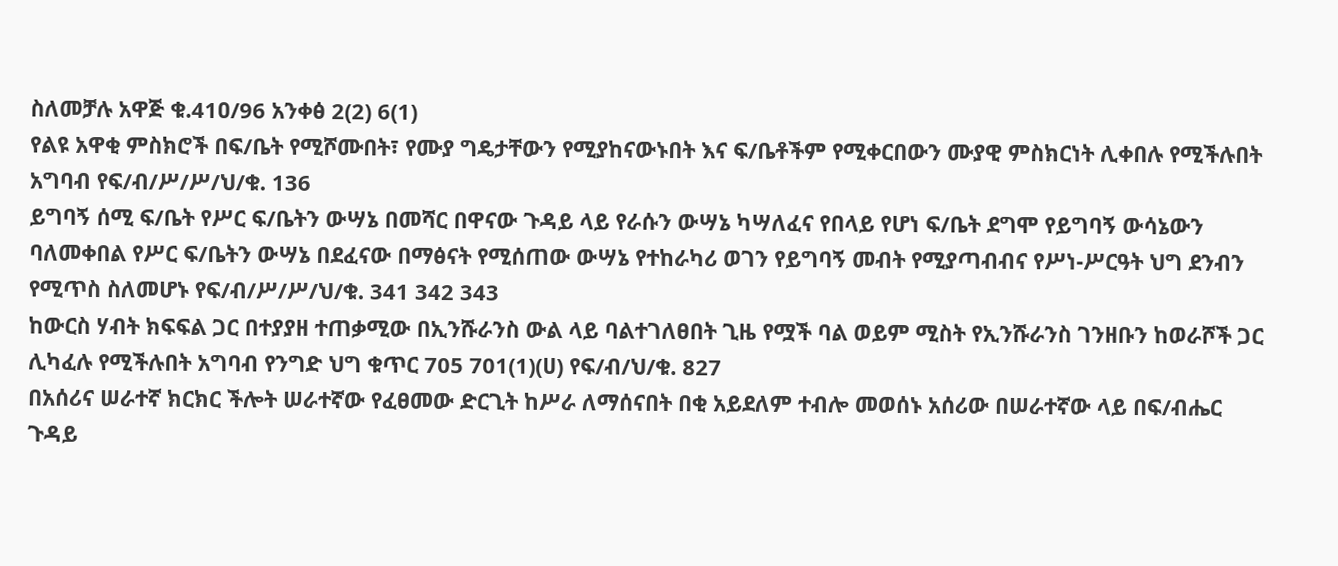ስለመቻሉ አዋጅ ቁ.41ዐ/96 አንቀፅ 2(2) 6(1)
የልዩ አዋቂ ምስክሮች በፍ/ቤት የሚሾሙበት፣ የሙያ ግዴታቸውን የሚያከናውኑበት እና ፍ/ቤቶችም የሚቀርበውን ሙያዊ ምስክርነት ሊቀበሉ የሚችሉበት አግባብ የፍ/ብ/ሥ/ሥ/ህ/ቁ. 136
ይግባኝ ሰሚ ፍ/ቤት የሥር ፍ/ቤትን ውሣኔ በመሻር በዋናው ጉዳይ ላይ የራሱን ውሣኔ ካሣለፈና የበላይ የሆነ ፍ/ቤት ደግሞ የይግባኝ ውሳኔውን ባለመቀበል የሥር ፍ/ቤትን ውሣኔ በደፈናው በማፅናት የሚሰጠው ውሣኔ የተከራካሪ ወገን የይግባኝ መብት የሚያጣብብና የሥነ-ሥርዓት ህግ ደንብን የሚጥስ ስለመሆኑ የፍ/ብ/ሥ/ሥ/ህ/ቁ. 341 342 343
ከውርስ ሃብት ክፍፍል ጋር በተያያዘ ተጠቃሚው በኢንሹራንስ ውል ላይ ባልተገለፀበት ጊዜ የሟች ባል ወይም ሚስት የኢንሹራንስ ገንዘቡን ከወራሾች ጋር ሊካፈሉ የሚችሉበት አግባብ የንግድ ህግ ቁጥር 705 701(1)(ሀ) የፍ/ብ/ህ/ቁ. 827
በአሰሪና ሠራተኛ ክርክር ችሎት ሠራተኛው የፈፀመው ድርጊት ከሥራ ለማሰናበት በቂ አይደለም ተብሎ መወሰኑ አሰሪው በሠራተኛው ላይ በፍ/ብሔር ጉዳይ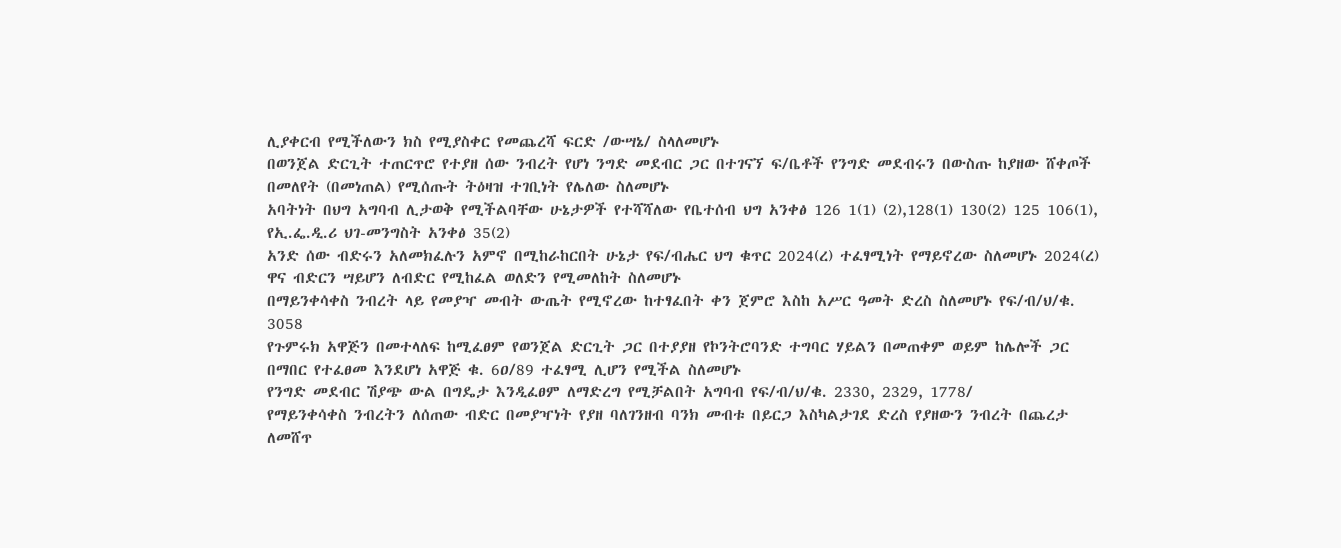ሊያቀርብ የሚችለውን ክስ የሚያስቀር የመጨረሻ ፍርድ /ውሣኔ/ ስላለመሆኑ
በወንጀል ድርጊት ተጠርጥሮ የተያዘ ሰው ንብረት የሆነ ንግድ መደብር ጋር በተገናኘ ፍ/ቤቶች የንግድ መደብሩን በውስጡ ከያዘው ሸቀጦች በመለየት (በመነጠል) የሚሰጡት ትዕዛዝ ተገቢነት የሌለው ስለመሆኑ
አባትነት በህግ አግባብ ሊታወቅ የሚችልባቸው ሁኔታዎች የተሻሻለው የቤተሰብ ህግ አንቀፅ 126 1(1) (2),128(1) 130(2) 125 106(1), የኢ.ፌ.ዲ.ሪ ህገ-መንግስት አንቀፅ 35(2)
አንድ ሰው ብድሩን አለመክፈሉን አምኖ በሚከራከርበት ሁኔታ የፍ/ብሔር ህግ ቁጥር 2024(ረ) ተፈፃሚነት የማይኖረው ስለመሆኑ 2024(ረ) ዋና ብድርን ሣይሆን ለብድር የሚከፈል ወለድን የሚመለከት ስለመሆኑ
በማይንቀሳቀስ ንብረት ላይ የመያዣ መብት ውጤት የሚኖረው ከተፃፈበት ቀን ጀምሮ እስከ አሥር ዓመት ድረስ ስለመሆኑ የፍ/ብ/ህ/ቁ. 3058
የጉምሩክ አዋጅን በመተላለፍ ከሚፈፀም የወንጀል ድርጊት ጋር በተያያዘ የኮንትሮባንድ ተግባር ሃይልን በመጠቀም ወይም ከሌሎች ጋር በማበር የተፈፀመ እንደሆነ አዋጅ ቁ. 6ዐ/89 ተፈፃሚ ሊሆን የሚችል ስለመሆኑ
የንግድ መደብር ሽያጭ ውል በግዴታ እንዲፈፀም ለማድረግ የሚቻልበት አግባብ የፍ/ብ/ህ/ቁ. 2330, 2329, 1778/
የማይንቀሳቀስ ንብረትን ለሰጠው ብድር በመያዣነት የያዘ ባለገንዘብ ባንክ መብቱ በይርጋ እስካልታገደ ድረስ የያዘውን ንብረት በጨረታ ለመሸጥ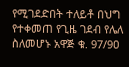የሚገደድበት ተለይቶ በህግ የተቀመጠ የጊዜ ገደብ የሌለ ስለመሆኑ አዋጅ ቁ. 97/9ዐ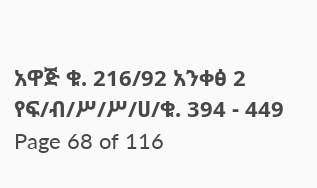አዋጅ ቁ. 216/92 አንቀፅ 2 የፍ/ብ/ሥ/ሥ/ሀ/ቁ. 394 - 449
Page 68 of 116